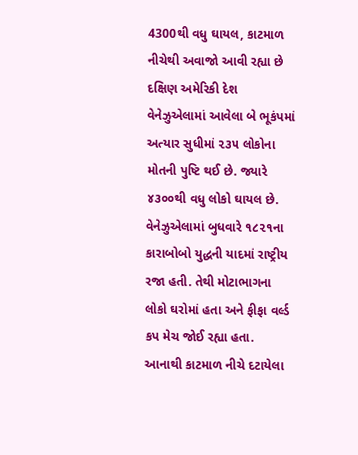4300થી વધુ ઘાયલ, કાટમાળ નીચેથી અવાજો આવી રહ્યા છે
દક્ષિણ અમેરિકી દેશ વેનેઝુએલામાં આવેલા બે ભૂકંપમાં અત્યાર સુધીમાં ૨૩૫ લોકોના મોતની પુષ્ટિ થઈ છે. જ્યારે ૪૩૦૦થી વધુ લોકો ઘાયલ છે. વેનેઝુએલામાં બુધવારે ૧૮૨૧ના કારાબોબો યુદ્ધની યાદમાં રાષ્ટ્રીય રજા હતી. તેથી મોટાભાગના લોકો ઘરોમાં હતા અને ફીફા વર્લ્ડ કપ મેચ જોઈ રહ્યા હતા. આનાથી કાટમાળ નીચે દટાયેલા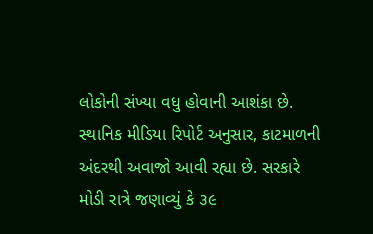લોકોની સંખ્યા વધુ હોવાની આશંકા છે. સ્થાનિક મીડિયા રિપોર્ટ અનુસાર, કાટમાળની અંદરથી અવાજો આવી રહ્યા છે. સરકારે મોડી રાત્રે જણાવ્યું કે ૩૯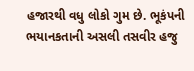હજારથી વધુ લોકો ગુમ છે. ભૂકંપની ભયાનકતાની અસલી તસવીર હજુ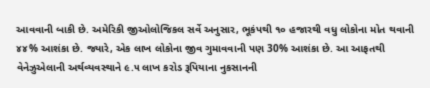આવવાની બાકી છે. અમેરિકી જીઓલોજિકલ સર્વે અનુસાર, ભૂકંપથી ૧૦ હજારથી વધુ લોકોના મોત થવાની ૪૪% આશંકા છે. જ્યારે, એક લાખ લોકોના જીવ ગુમાવવાની પણ 30% આશંકા છે. આ આફતથી વેનેઝુએલાની અર્થવ્યવસ્થાને ૯.૫ લાખ કરોડ રૂપિયાના નુકસાનની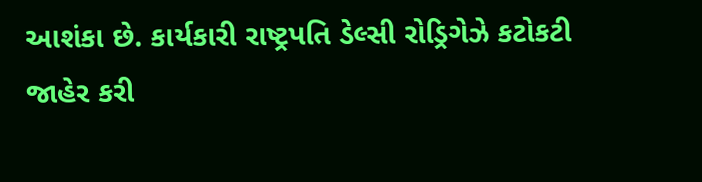આશંકા છે. કાર્યકારી રાષ્ટ્રપતિ ડેલ્સી રોડ્રિગેઝે કટોકટી જાહેર કરી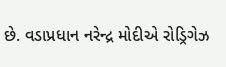છે. વડાપ્રધાન નરેન્દ્ર મોદીએ રોડ્રિગેઝ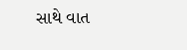સાથે વાત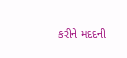કરીને મદદની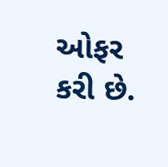ઓફર કરી છે.